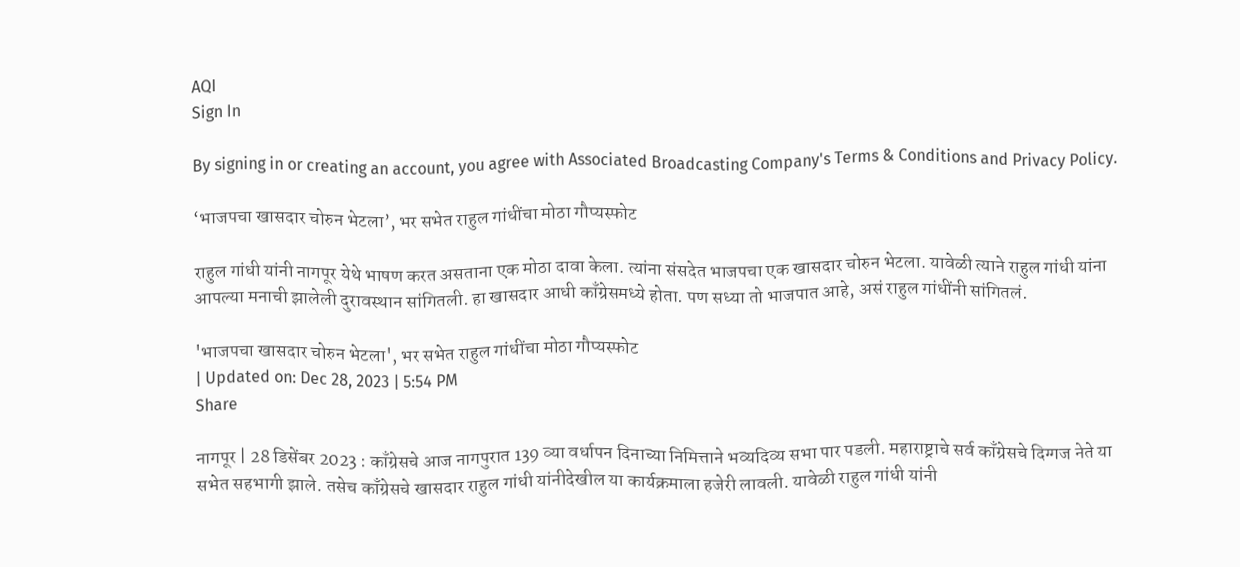AQI
Sign In

By signing in or creating an account, you agree with Associated Broadcasting Company's Terms & Conditions and Privacy Policy.

‘भाजपचा खासदार चोरुन भेटला’, भर सभेत राहुल गांधींचा मोठा गौप्यस्फोट

राहुल गांधी यांनी नागपूर येथे भाषण करत असताना एक मोठा दावा केला. त्यांना संसदेत भाजपचा एक खासदार चोरुन भेटला. यावेळी त्याने राहुल गांधी यांना आपल्या मनाची झालेली दुरावस्थान सांगितली. हा खासदार आधी काँग्रेसमध्ये होता. पण सध्या तो भाजपात आहे, असं राहुल गांधींनी सांगितलं.

'भाजपचा खासदार चोरुन भेटला', भर सभेत राहुल गांधींचा मोठा गौप्यस्फोट
| Updated on: Dec 28, 2023 | 5:54 PM
Share

नागपूर | 28 डिसेंबर 2023 : काँग्रेसचे आज नागपुरात 139 व्या वर्धापन दिनाच्या निमित्ताने भव्यदिव्य सभा पार पडली. महाराष्ट्राचे सर्व काँग्रेसचे दिग्गज नेते या सभेत सहभागी झाले. तसेच काँग्रेसचे खासदार राहुल गांधी यांनीदेखील या कार्यक्रमाला हजेरी लावली. यावेळी राहुल गांधी यांनी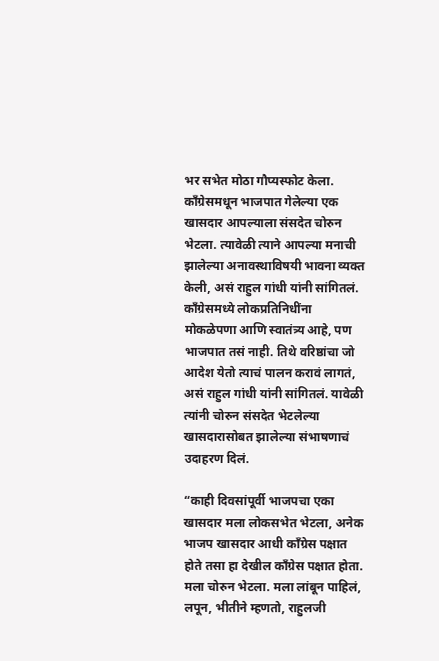भर सभेत मोठा गौप्यस्फोट केला. काँग्रेसमधून भाजपात गेलेल्या एक खासदार आपल्याला संसदेत चोरुन भेटला. त्यावेळी त्याने आपल्या मनाची झालेल्या अनावस्थाविषयी भावना व्यक्त केली, असं राहुल गांधी यांनी सांगितलं. काँग्रेसमध्ये लोकप्रतिनिधींना मोकळेपणा आणि स्वातंत्र्य आहे, पण भाजपात तसं नाही. तिथे वरिष्ठांचा जो आदेश येतो त्याचं पालन करावं लागतं, असं राहुल गांधी यांनी सांगितलं. यावेळी त्यांनी चोरुन संसदेत भेटलेल्या खासदारासोबत झालेल्या संभाषणाचं उदाहरण दिलं.

“काही दिवसांपूर्वी भाजपचा एका खासदार मला लोकसभेत भेटला, अनेक भाजप खासदार आधी काँग्रेस पक्षात होते तसा हा देखील काँग्रेस पक्षात होता. मला चोरुन भेटला. मला लांबून पाहिलं, लपून, भीतीने म्हणतो, राहुलजी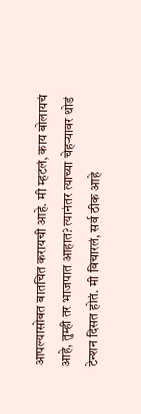आपल्यासोबत बातचित करायची आहे. मी म्हटलं, काय बोलायचं आहे, तुम्ही तर भाजपात आहात? त्यानंतर त्याच्या चेहऱ्यावर थोडं टेन्शन दिसत होतं. मी विचारलं, सर्व ठीक आहे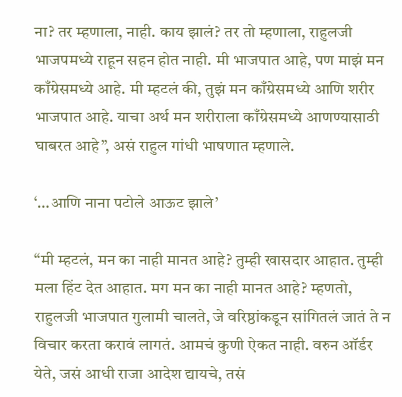ना? तर म्हणाला, नाही. काय झालं? तर तो म्हणाला, राहुलजी भाजपमध्ये राहून सहन होत नाही. मी भाजपात आहे, पण माझं मन काँग्रेसमध्ये आहे. मी म्हटलं की, तुझं मन काँग्रेसमध्ये आणि शरीर भाजपात आहे. याचा अर्थ मन शरीराला काँग्रेसमध्ये आणण्यासाठी घाबरत आहे”, असं राहुल गांधी भाषणात म्हणाले.

‘…आणि नाना पटोले आऊट झाले’

“मी म्हटलं, मन का नाही मानत आहे? तुम्ही खासदार आहात. तुम्ही मला हिंट देत आहात. मग मन का नाही मानत आहे? म्हणतो, राहुलजी भाजपात गुलामी चालते, जे वरिष्ठांकडून सांगितलं जातं ते न विचार करता करावं लागतं. आमचं कुणी ऐकत नाही. वरुन ऑर्डर येते, जसं आधी राजा आदेश द्यायचे, तसं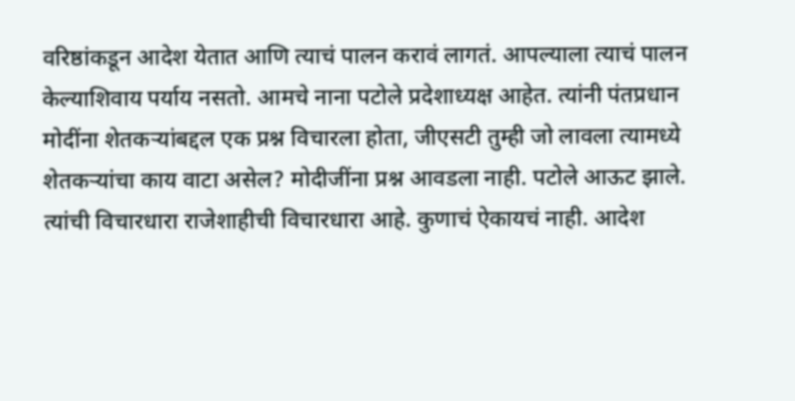वरिष्ठांकडून आदेश येतात आणि त्याचं पालन करावं लागतं. आपल्याला त्याचं पालन केल्याशिवाय पर्याय नसतो. आमचे नाना पटोले प्रदेशाध्यक्ष आहेत. त्यांनी पंतप्रधान मोदींना शेतकऱ्यांबद्दल एक प्रश्न विचारला होता, जीएसटी तुम्ही जो लावला त्यामध्ये शेतकऱ्यांचा काय वाटा असेल? मोदीजींना प्रश्न आवडला नाही. पटोले आऊट झाले. त्यांची विचारधारा राजेशाहीची विचारधारा आहे. कुणाचं ऐकायचं नाही. आदेश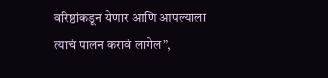वरिष्ठांकडून येणार आणि आपल्याला त्याचं पालन करावं लागेल”,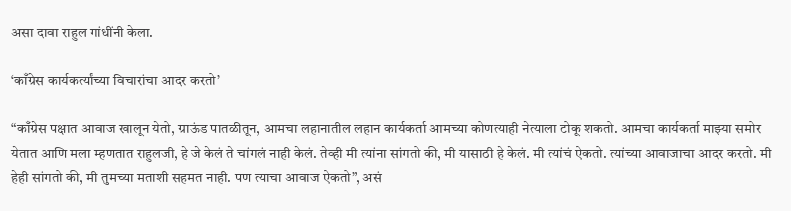असा दावा राहुल गांधींनी केला.

‘काँग्रेस कार्यकर्त्यांच्या विचारांचा आदर करतो’

“काँग्रेस पक्षात आवाज खालून येतो, ग्राऊंड पातळीतून, आमचा लहानातील लहान कार्यकर्ता आमच्या कोणत्याही नेत्याला टोकू शकतो. आमचा कार्यकर्ता माझ्या समोर येतात आणि मला म्हणतात राहुलजी, हे जे केलं ते चांगलं नाही केलं. तेव्ही मी त्यांना सांगतो की, मी यासाठी हे केलं. मी त्यांचं ऐकतो. त्यांच्या आवाजाचा आदर करतो. मी हेही सांगतो की, मी तुमच्या मताशी सहमत नाही. पण त्याचा आवाज ऐकतो”, असं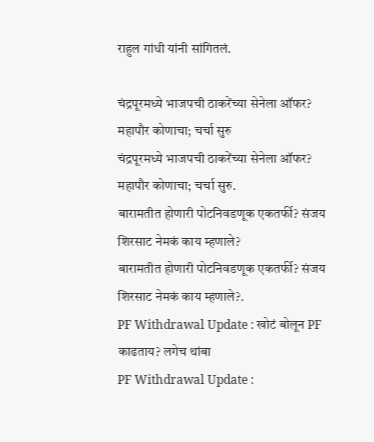राहुल गांधी यांनी सांगितलं.

चंद्रपूरमध्ये भाजपची ठाकरेंच्या सेनेला ऑफर? महापौर कोणाचा; चर्चा सुरु
चंद्रपूरमध्ये भाजपची ठाकरेंच्या सेनेला ऑफर? महापौर कोणाचा; चर्चा सुरु.
बारामतीत होणारी पोटनिवडणूक एकतर्फी? संजय शिरसाट नेमकं काय म्हणाले?
बारामतीत होणारी पोटनिवडणूक एकतर्फी? संजय शिरसाट नेमकं काय म्हणाले?.
PF Withdrawal Update : खोटं बोलून PF काढताय? लगेच थांबा
PF Withdrawal Update :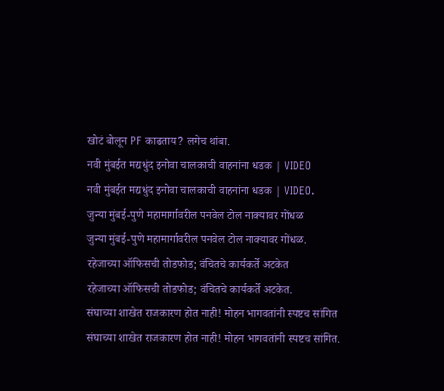खोटं बोलून PF काढताय? लगेच थांबा.
नवी मुंबईत मद्यधुंद इनोवा चालकाची वाहनांना धडक | VIDEO
नवी मुंबईत मद्यधुंद इनोवा चालकाची वाहनांना धडक | VIDEO.
जुन्या मुंबई-पुणे महामार्गावरील पनवेल टोल नाक्यावर गोंधळ
जुन्या मुंबई-पुणे महामार्गावरील पनवेल टोल नाक्यावर गोंधळ.
रहेजाच्या ऑफिसची तोडफोड; वंचितचे कार्यकर्ते अटकेत
रहेजाच्या ऑफिसची तोडफोड; वंचितचे कार्यकर्ते अटकेत.
संघाच्या शाखेत राजकारण होत नाही! मोहन भागवतांनी स्पष्टच सांगित
संघाच्या शाखेत राजकारण होत नाही! मोहन भागवतांनी स्पष्टच सांगित.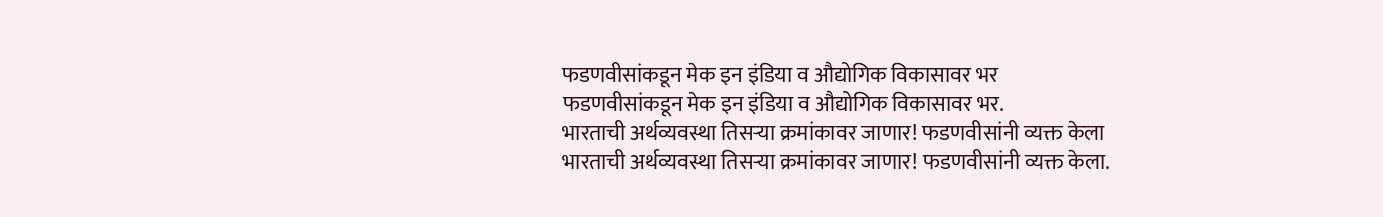फडणवीसांकडून मेक इन इंडिया व औद्योगिक विकासावर भर
फडणवीसांकडून मेक इन इंडिया व औद्योगिक विकासावर भर.
भारताची अर्थव्यवस्था तिसऱ्या क्रमांकावर जाणार! फडणवीसांनी व्यक्त केला
भारताची अर्थव्यवस्था तिसऱ्या क्रमांकावर जाणार! फडणवीसांनी व्यक्त केला.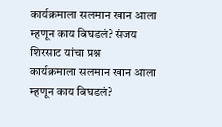कार्यक्रमाला सलमान खान आला म्हणून काय बिघडलं? संजय शिरसाट यांचा प्रश्न
कार्यक्रमाला सलमान खान आला म्हणून काय बिघडलं?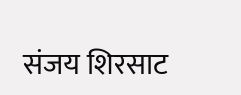संजय शिरसाट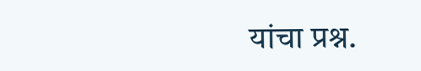यांचा प्रश्न.